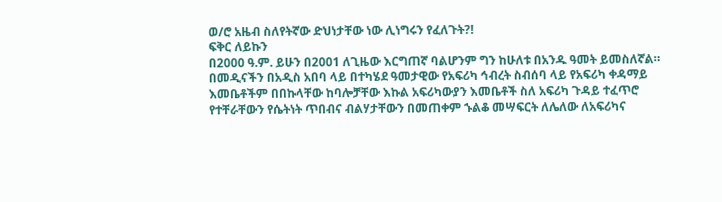ወ/ሮ አዜብ ስለየትኛው ድህነታቸው ነው ሊነግሩን የፈለጉት?!
ፍቅር ለይኩን
በ2000 ዓ.ም. ይሁን በ2001 ለጊዜው እርግጠኛ ባልሆንም ግን ከሁለቱ በአንዱ ዓመት ይመስለኛል። በመዲናችን በአዲስ አበባ ላይ በተካሄደ ዓመታዊው የአፍሪካ ኅብረት ስብሰባ ላይ የአፍሪካ ቀዳማይ እመቤቶችም በበኩላቸው ከባሎቻቸው እኩል አፍሪካውያን እመቤቶች ስለ አፍሪካ ጉዳይ ተፈጥሮ የተቸራቸውን የሴትነት ጥበብና ብልሃታቸውን በመጠቀም ኁልቆ መሣፍርት ለሌለው ለአፍሪካና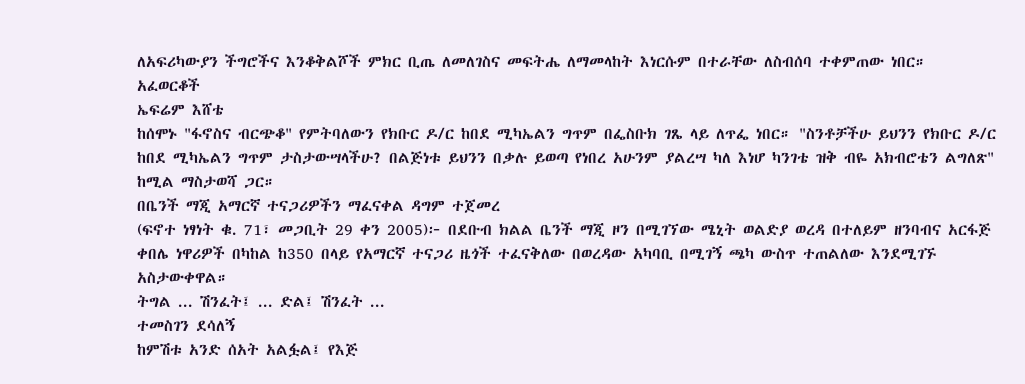ለአፍሪካውያን ችግሮችና እንቆቅልሾች ምክር ቢጤ ለመለገስና መፍትሔ ለማመላከት እነርሱም በተራቸው ለስብሰባ ተቀምጠው ነበር።
አፈወርቆች
ኤፍሬም እሸቴ
ከሰሞኑ "ፋኖስና ብርጭቆ" የምትባለውን የክቡር ዶ/ር ከበደ ሚካኤልን ግጥም በፌስቡክ ገጼ ላይ ለጥፌ ነበር። "ስንቶቻችሁ ይህንን የክቡር ዶ/ር ከበደ ሚካኤልን ግጥም ታስታውሣላችሁ? በልጅነቱ ይህንን በቃሉ ይወጣ የነበረ አሁንም ያልረሣ ካለ እነሆ ካንገቴ ዝቅ ብዬ አክብሮቴን ልግለጽ" ከሚል ማስታወሻ ጋር።
በቤንች ማጂ አማርኛ ተናጋሪዎችን ማፈናቀል ዳግም ተጀመረ
(ፍኖተ ነፃነት ቁ. 71፣ መጋቢት 29 ቀን 2005)፦ በደቡብ ክልል ቤንች ማጂ ዞን በሚገኘው ሜኒት ወልድያ ወረዳ በተለይም ዘንባብና አርፋጅ ቀበሌ ነዋሪዎች በካከል ከ350 በላይ የአማርኛ ተናጋሪ ዜጎች ተፈናቅለው በወረዳው አካባቢ በሚገኝ ጫካ ውስጥ ተጠልለው እንደሚገኙ አስታውቀዋል።
ትግል ... ሽንፈት፤ ... ድል፤ ሽንፈት ...
ተመስገን ደሳለኝ
ከምሽቱ አንድ ሰአት አልፏል፤ የእጅ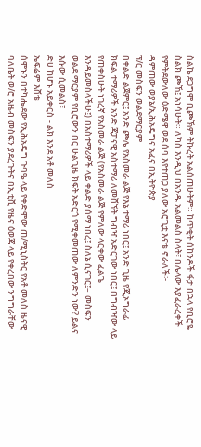ስልኬ ደጋግሞ ቢጮኽም ትኩረት አልሰጠሁትም። ከጥቂት ሰከንዶች ፋታ በኋላ የቢሮዬ ስልክ ጮኸ፤ አነሳሁት። ለካስ እንዲህ በአንዱ አልመልስ ስላት፣ በሌላው እያፈራረቀች የምትደውለው ዕድሜዋ ወደ ሰባ እየተጠጋ ያለው አሮጊቷ እናቴ ኖራለች፦
ዳምጠው ወያኔ/ኢሕአዴግና አፈና በኢትዮጵያ
ፕ/ር መስፍን ወልደማርያም
በቀልድ ልጀምር፤ አንድ ጮሌ የአስመራ ልጅ የእኔ ተማሪ ነበር፤ አንድ ጊዜ የጂኦግራፊ ክፍል ተማሪዎች አንድ ጃፓናዊ አስተማሪ ለመሸኘት ግብዣ አድርገው ነበር፤ በግብዣው ላይ የጠቀስሁት ነገረኛ የአስመራ ልጅ (የአስመራ ልጅ የምለው ላርቀው ፈልጌ እንዳይመስላችሁ፤) በአስተማሪዎች ላይ ቀልድ ያሰማ ነበረ፤ ስለኔ ሲናገር፤– መስፍን ወልደ ማርያም የቢሮውን በር ሁልጊዜ ክፍት አድርጎ የሚቀመጠው ለምንድን ነው? ይልና እሱው ሲመልስ፣
ድሀ ከሆኑ አይቀርስ - ልክ እንደ አቶ መለስ
ኤፍሬም እሸቴ
ሰሞኑን በተካሔደው የኢሕአዴግ ጉባዔ ላይ የቀድሞው ጠ/ሚኒስትር የአቶ መለስ ዜናዊ ባለቤት ወ/ሮ አዜብ መስፍን ያደረጉትና በኢቲቪ የዜና ዕወጃ ላይ የቀረበው ንግግራቸው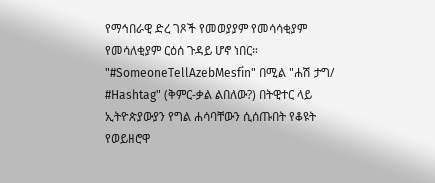የማኅበራዊ ድረ ገጾች የመወያያም የመሳሳቂያም የመሳለቂያም ርዕሰ ጉዳይ ሆኖ ነበር። "#SomeoneTellAzebMesfin" በሚል "ሐሽ ታግ/ #Hashtag" (ቅምር-ቃል ልበለው?) በትዊተር ላይ ኢትዮጵያውያን የግል ሐሳባቸውን ሲሰጡበት የቆዩት የወይዘሮዋ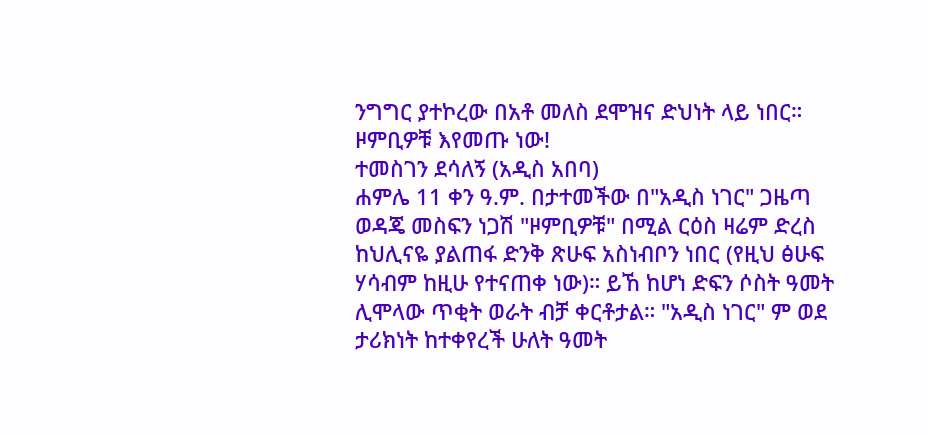ንግግር ያተኮረው በአቶ መለስ ደሞዝና ድህነት ላይ ነበር።
ዞምቢዎቹ እየመጡ ነው!
ተመስገን ደሳለኝ (አዲስ አበባ)
ሐምሌ 11 ቀን ዓ.ም. በታተመችው በ"አዲስ ነገር" ጋዜጣ ወዳጄ መስፍን ነጋሽ "ዞምቢዎቹ" በሚል ርዕስ ዛሬም ድረስ ከህሊናዬ ያልጠፋ ድንቅ ጽሁፍ አስነብቦን ነበር (የዚህ ፅሁፍ ሃሳብም ከዚሁ የተናጠቀ ነው)። ይኸ ከሆነ ድፍን ሶስት ዓመት ሊሞላው ጥቂት ወራት ብቻ ቀርቶታል። "አዲስ ነገር" ም ወደ ታሪክነት ከተቀየረች ሁለት ዓመት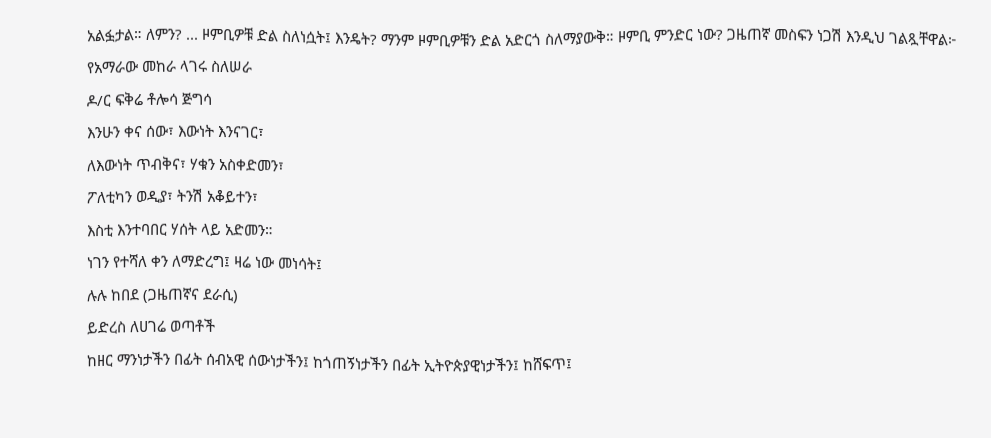አልፏታል። ለምን? ... ዞምቢዎቹ ድል ስለነሷት፤ እንዴት? ማንም ዞምቢዎቹን ድል አድርጎ ስለማያውቅ። ዞምቢ ምንድር ነው? ጋዜጠኛ መስፍን ነጋሽ እንዲህ ገልጿቸዋል፦
የአማራው መከራ ላገሩ ስለሠራ
ዶ/ር ፍቅሬ ቶሎሳ ጅግሳ
እንሁን ቀና ሰው፣ እውነት እንናገር፣
ለእውነት ጥብቅና፣ ሃቁን አስቀድመን፣
ፖለቲካን ወዲያ፣ ትንሽ አቆይተን፣
እስቲ እንተባበር ሃሰት ላይ አድመን።
ነገን የተሻለ ቀን ለማድረግ፤ ዛሬ ነው መነሳት፤
ሉሉ ከበደ (ጋዜጠኛና ደራሲ)
ይድረስ ለሀገሬ ወጣቶች
ከዘር ማንነታችን በፊት ሰብአዊ ሰውነታችን፤ ከጎጠኝነታችን በፊት ኢትዮጵያዊነታችን፤ ከሸፍጥ፤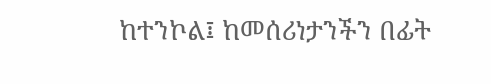ከተንኮል፤ ከመሰሪነታንችን በፊት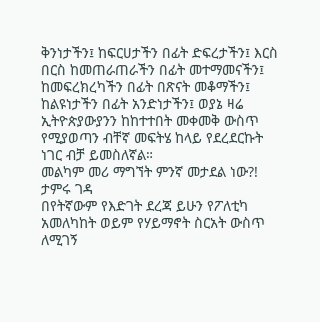ቅንነታችን፤ ከፍርሀታችን በፊት ድፍረታችን፤ እርስ በርስ ከመጠራጠራችን በፊት መተማመናችን፤ ከመፍረክረካችን በፊት በጽናት መቆማችን፤ ከልዩነታችን በፊት አንድነታችን፤ ወያኔ ዛሬ ኢትዮጵያውያንን ከከተተበት መቀመቅ ውስጥ የሚያወጣን ብቸኛ መፍትሄ ከላይ የደረደርኩት ነገር ብቻ ይመስለኛል።
መልካም መሪ ማግኘት ምንኛ መታደል ነው?!
ታምሩ ገዳ
በየትኛውም የእድገት ደረጃ ይሁን የፖለቲካ አመለካከት ወይም የሃይማኖት ስርአት ውስጥ ለሚገኝ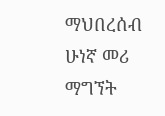ማህበረሰብ ሁነኛ መሪ ማግኘት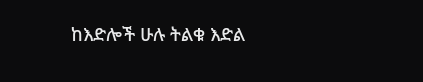ከእድሎች ሁሉ ትልቁ እድል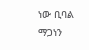ነው ቢባል ማጋነን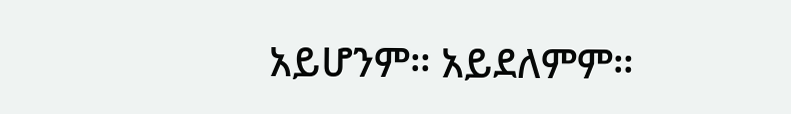አይሆንም። አይደለምም።